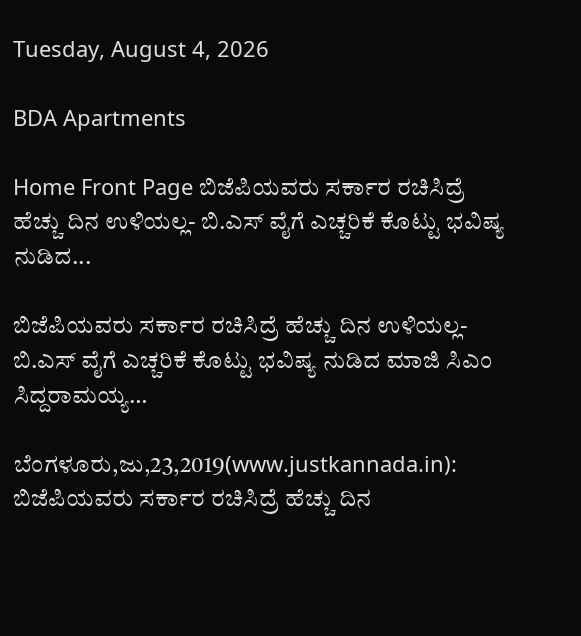Tuesday, August 4, 2026

BDA Apartments

Home Front Page ಬಿಜೆಪಿಯವರು ಸರ್ಕಾರ ರಚಿಸಿದ್ರೆ ಹೆಚ್ಚು ದಿನ ಉಳಿಯಲ್ಲ- ಬಿ.ಎಸ್ ವೈಗೆ ಎಚ್ಚರಿಕೆ ಕೊಟ್ಟು ಭವಿಷ್ಯ ನುಡಿದ...

ಬಿಜೆಪಿಯವರು ಸರ್ಕಾರ ರಚಿಸಿದ್ರೆ ಹೆಚ್ಚು ದಿನ ಉಳಿಯಲ್ಲ- ಬಿ.ಎಸ್ ವೈಗೆ ಎಚ್ಚರಿಕೆ ಕೊಟ್ಟು ಭವಿಷ್ಯ ನುಡಿದ ಮಾಜಿ ಸಿಎಂ ಸಿದ್ದರಾಮಯ್ಯ…

ಬೆಂಗಳೂರು,ಜು,23,2019(www.justkannada.in): ಬಿಜೆಪಿಯವರು ಸರ್ಕಾರ ರಚಿಸಿದ್ರೆ ಹೆಚ್ಚು ದಿನ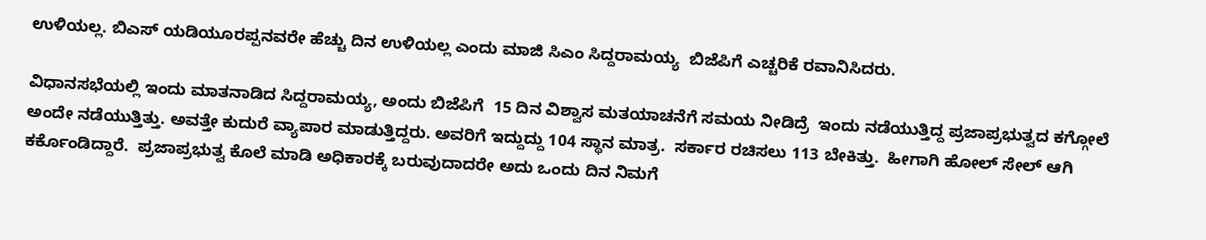ಉಳಿಯಲ್ಲ. ಬಿಎಸ್ ಯಡಿಯೂರಪ್ಪನವರೇ ಹೆಚ್ಚು ದಿನ ಉಳಿಯಲ್ಲ ಎಂದು ಮಾಜಿ ಸಿಎಂ ಸಿದ್ದರಾಮಯ್ಯ  ಬಿಜೆಪಿಗೆ ಎಚ್ಚರಿಕೆ ರವಾನಿಸಿದರು.

ವಿಧಾನಸಭೆಯಲ್ಲಿ ಇಂದು ಮಾತನಾಡಿದ ಸಿದ್ದರಾಮಯ್ಯ, ಅಂದು ಬಿಜೆಪಿಗೆ  15 ದಿನ ವಿಶ್ವಾಸ ಮತಯಾಚನೆಗೆ ಸಮಯ ನೀಡಿದ್ರೆ  ಇಂದು ನಡೆಯುತ್ತಿದ್ದ ಪ್ರಜಾಪ್ರಭುತ್ವದ ಕಗ್ಗೋಲೆ ಅಂದೇ ನಡೆಯುತ್ತಿತ್ತು. ಅವತ್ತೇ ಕುದುರೆ ವ್ಯಾಪಾರ ಮಾಡುತ್ತಿದ್ದರು. ಅವರಿಗೆ ಇದ್ದುದ್ದು 104 ಸ್ಥಾನ ಮಾತ್ರ.  ಸರ್ಕಾರ ರಚಿಸಲು 113 ಬೇಕಿತ್ತು.  ಹೀಗಾಗಿ ಹೋಲ್ ಸೇಲ್ ಆಗಿ ಕರ್ಕೊಂಡಿದ್ದಾರೆ.  ಪ್ರಜಾಪ್ರಭುತ್ವ ಕೊಲೆ ಮಾಡಿ ಅಧಿಕಾರಕ್ಕೆ ಬರುವುದಾದರೇ ಅದು ಒಂದು ದಿನ ನಿಮಗೆ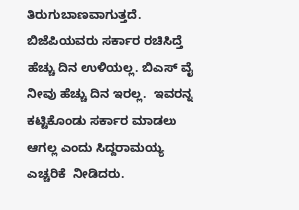ತಿರುಗುಬಾಣವಾಗುತ್ತದೆ.   ಬಿಜೆಪಿಯವರು ಸರ್ಕಾರ ರಚಿಸಿದ್ತೆ ಹೆಚ್ಚು ದಿನ ಉಳಿಯಲ್ಲ. ಬಿಎಸ್ ವೈ ನೀವು ಹೆಚ್ಚು ದಿನ ಇರಲ್ಲ.  ಇವರನ್ನ ಕಟ್ಟಿಕೊಂಡು ಸರ್ಕಾರ ಮಾಡಲು ಆಗಲ್ಲ ಎಂದು ಸಿದ್ದರಾಮಯ್ಯ ಎಚ್ಚರಿಕೆ  ನೀಡಿದರು.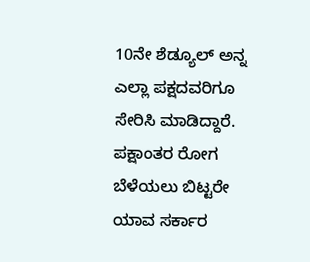10ನೇ ಶೆಡ್ಯೂಲ್ ಅನ್ನ ಎಲ್ಲಾ ಪಕ್ಷದವರಿಗೂ ಸೇರಿಸಿ ಮಾಡಿದ್ದಾರೆ. ಪಕ್ಷಾಂತರ ರೋಗ ಬೆಳೆಯಲು ಬಿಟ್ಟರೇ ಯಾವ ಸರ್ಕಾರ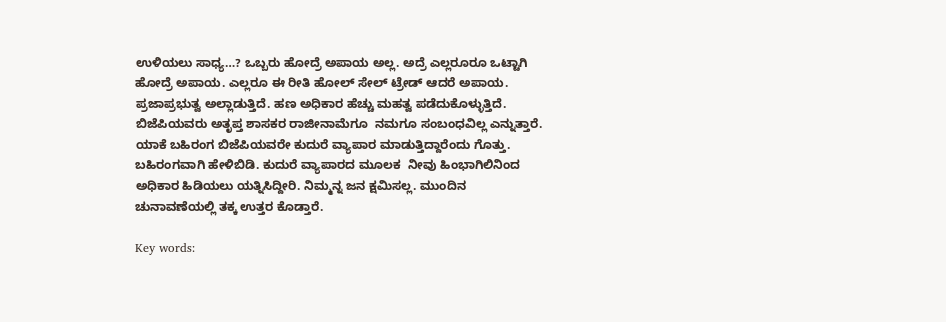ಉಳಿಯಲು ಸಾಧ್ಯ…? ಒಬ್ಬರು ಹೋದ್ರೆ ಅಪಾಯ ಅಲ್ಲ. ಅದ್ರೆ ಎಲ್ಲರೂರೂ ಒಟ್ಟಾಗಿ ಹೋದ್ರೆ ಅಪಾಯ. ಎಲ್ಲರೂ ಈ ರೀತಿ ಹೋಲ್ ಸೇಲ್ ಟ್ರೇಡ್ ಆದರೆ ಅಪಾಯ. ಪ್ರಜಾಪ್ರಭುತ್ವ ಅಲ್ಲಾಡುತ್ತಿದೆ. ಹಣ ಅಧಿಕಾರ ಹೆಚ್ಚು ಮಹತ್ವ ಪಡೆದುಕೊಳ್ಳುತ್ತಿದೆ. ಬಿಜೆಪಿಯವರು ಅತೃಪ್ತ ಶಾಸಕರ ರಾಜೀನಾಮೆಗೂ  ನಮಗೂ ಸಂಬಂಧವಿಲ್ಲ ಎನ್ನುತ್ತಾರೆ. ಯಾಕೆ ಬಹಿರಂಗ ಬಿಜೆಪಿಯವರೇ ಕುದುರೆ ವ್ಯಾಪಾರ ಮಾಡುತ್ತಿದ್ದಾರೆಂದು ಗೊತ್ತು.  ಬಹಿರಂಗವಾಗಿ ಹೇಳಿಬಿಡಿ. ಕುದುರೆ ವ್ಯಾಪಾರದ ಮೂಲಕ  ನೀವು ಹಿಂಭಾಗಿಲಿನಿಂದ ಅಧಿಕಾರ ಹಿಡಿಯಲು ಯತ್ನಿಸಿದ್ದೀರಿ. ನಿಮ್ಮನ್ನ ಜನ ಕ್ಷಮಿಸಲ್ಲ. ಮುಂದಿನ ಚುನಾವಣೆಯಲ್ಲಿ ತಕ್ಕ ಉತ್ತರ ಕೊಡ್ತಾರೆ.

Key words: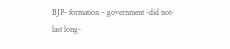BJP- formation – government -did not- last long-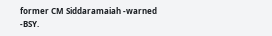former CM Siddaramaiah -warned -BSY.